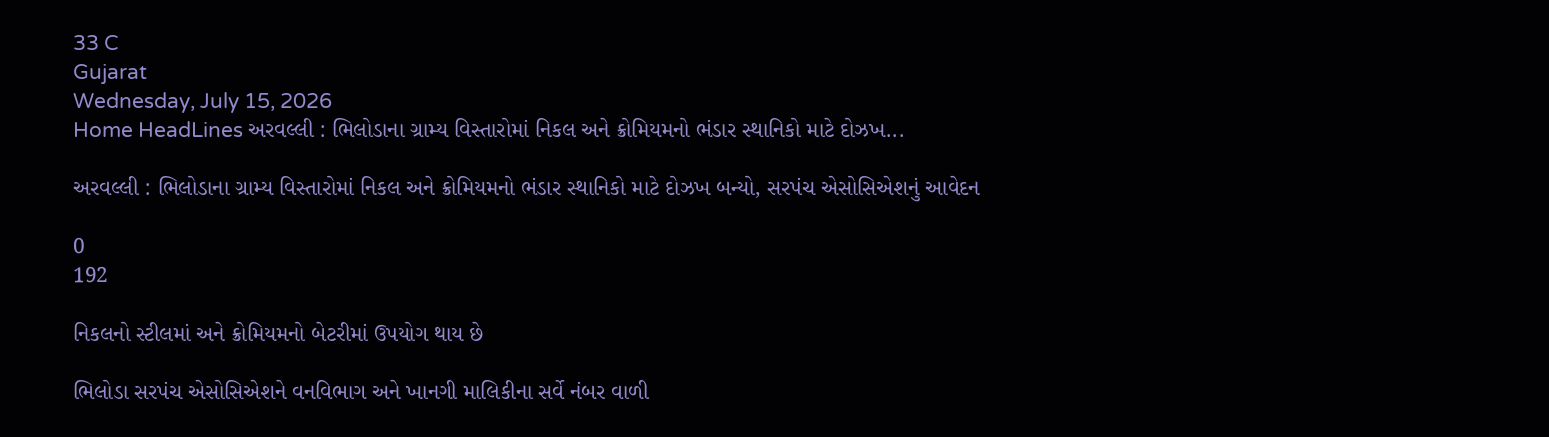33 C
Gujarat
Wednesday, July 15, 2026
Home HeadLines અરવલ્લી : ભિલોડાના ગ્રામ્ય વિસ્તારોમાં નિકલ અને ક્રોમિયમનો ભંડાર સ્થાનિકો માટે દોઝખ...

અરવલ્લી : ભિલોડાના ગ્રામ્ય વિસ્તારોમાં નિકલ અને ક્રોમિયમનો ભંડાર સ્થાનિકો માટે દોઝખ બન્યો, સરપંચ એસોસિએશનું આવેદન

0
192

નિકલનો સ્ટીલમાં અને ક્રોમિયમનો બેટરીમાં ઉપયોગ થાય છે

ભિલોડા સરપંચ એસોસિએશને વનવિભાગ અને ખાનગી માલિકીના સર્વે નંબર વાળી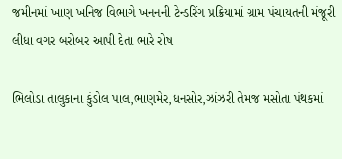જમીનમાં ખાણ ખનિજ વિભાગે ખનનની ટેન્ડરિંગ પ્રક્રિયામાં ગ્રામ પંચાયતની મંજૂરી લીધા વગર બરોબર આપી દેતા ભારે રોષ

ભિલોડા તાલુકાના કુંડોલ પાલ,ભાણમેર,ધનસોર,ઝાંઝરી તેમજ મસોતા પંથકમાં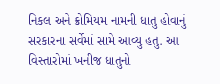નિકલ અને ક્રોમિયમ નામની ધાતુ હોવાનું સરકારના સર્વેમાં સામે આવ્યુ હતુ. આ વિસ્તારોમાં ખનીજ ધાતુનો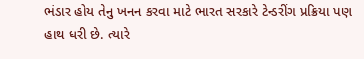ભંડાર હોય તેનુ ખનન કરવા માટે ભારત સરકારે ટેન્ડરીંગ પ્રક્રિયા પણ હાથ ધરી છે. ત્યારે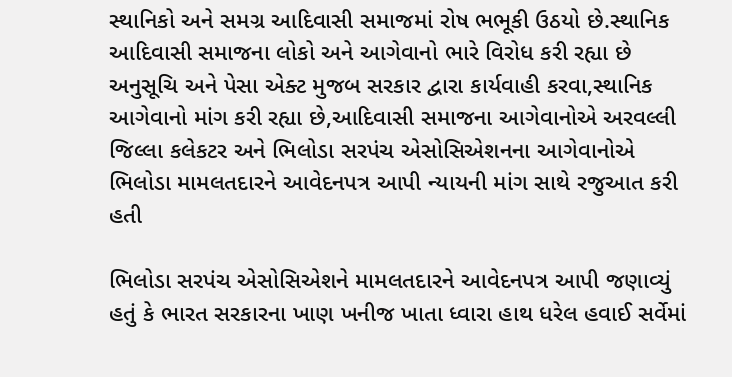સ્થાનિકો અને સમગ્ર આદિવાસી સમાજમાં રોષ ભભૂકી ઉઠયો છે.સ્થાનિક આદિવાસી સમાજના લોકો અને આગેવાનો ભારે વિરોધ કરી રહ્યા છે અનુસૂચિ અને પેસા એક્ટ મુજબ સરકાર દ્વારા કાર્યવાહી કરવા,સ્થાનિક આગેવાનો માંગ કરી રહ્યા છે,આદિવાસી સમાજના આગેવાનોએ અરવલ્લી જિલ્લા કલેકટર અને ભિલોડા સરપંચ એસોસિએશનના આગેવાનોએ ભિલોડા મામલતદારને આવેદનપત્ર આપી ન્યાયની માંગ સાથે રજુઆત કરી હતી

ભિલોડા સરપંચ એસોસિએશને મામલતદારને આવેદનપત્ર આપી જણાવ્યું હતું કે ભારત સરકારના ખાણ ખનીજ ખાતા ધ્વારા હાથ ધરેલ હવાઈ સર્વેમાં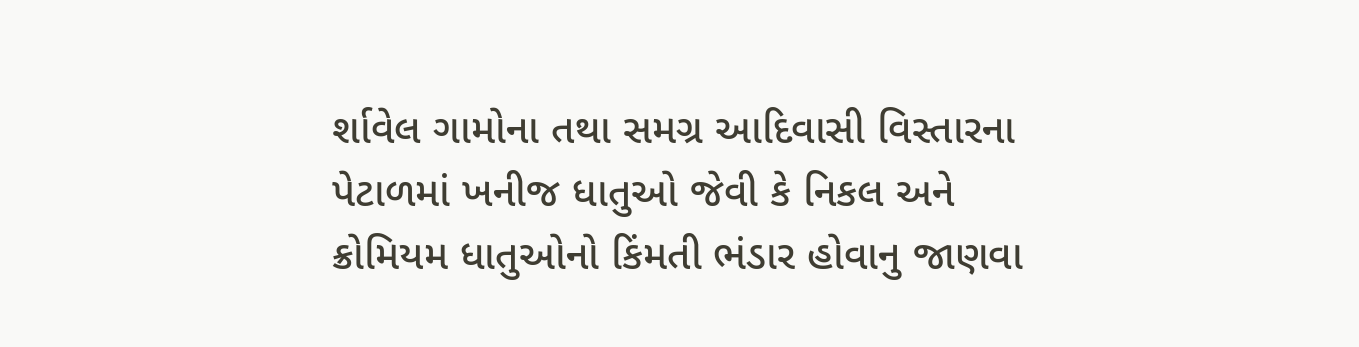ર્શાવેલ ગામોના તથા સમગ્ર આદિવાસી વિસ્તારના પેટાળમાં ખનીજ ધાતુઓ જેવી કે નિકલ અને ક્રોમિયમ ધાતુઓનો કિંમતી ભંડાર હોવાનુ જાણવા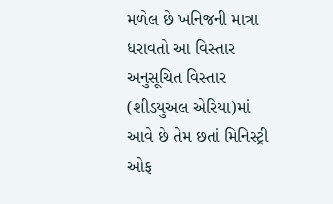મળેલ છે ખનિજની માત્રા ધરાવતો આ વિસ્તાર અનુસૂચિત વિસ્તાર (શીડયુઅલ એરિયા)માં આવે છે તેમ છતાં મિનિસ્ટ્રી ઓફ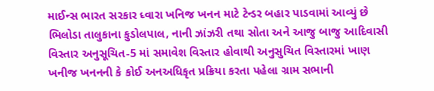માઈન્સ ભારત સરકાર ધ્વારા ખનિજ ખનન માટે ટેન્ડર બહાર પાડવામાં આવ્યું છે ભિલોડા તાલુકાના કુડોલપાલ, નાની ઝાંઝરી તથા સોતા અને આજુ બાજુ આદિવાસી વિસ્તાર અનુસૂચિત-5 માં સમાવેશ વિસ્તાર હોવાથી અનુસુચિત વિસ્તારમાં ખાણ ખનીજ ખનનની કે કોઈ અનઅધિકૃત પ્રક્રિયા કરતા પહેલા ગ્રામ સભાની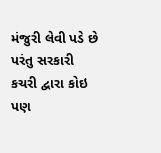મંજુરી લેવી પડે છે પરંતુ સરકારી કચરી દ્વારા કોઇ પણ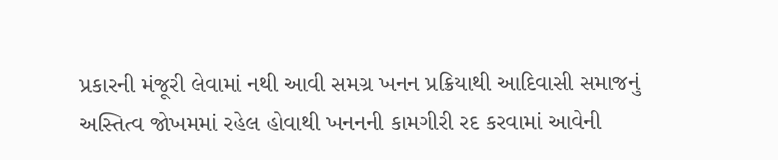પ્રકારની મંજૂરી લેવામાં નથી આવી સમગ્ર ખનન પ્રક્રિયાથી આદિવાસી સમાજનું અસ્તિત્વ જોખમમાં રહેલ હોવાથી ખનનની કામગીરી રદ કરવામાં આવેની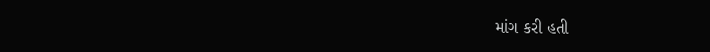માંગ કરી હતી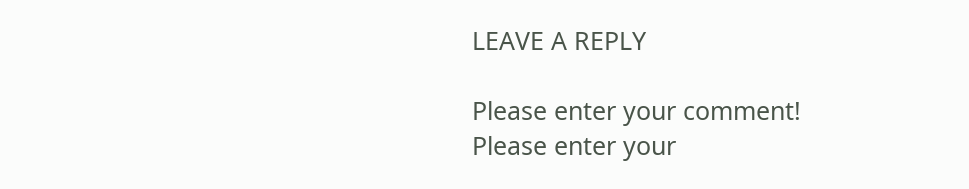LEAVE A REPLY

Please enter your comment!
Please enter your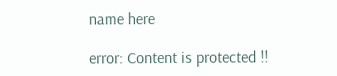name here

error: Content is protected !!